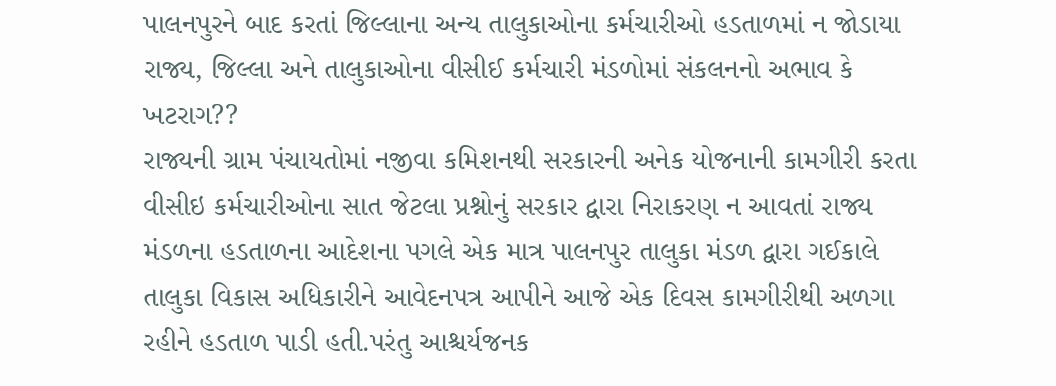પાલનપુરને બાદ કરતાં જિલ્લાના અન્ય તાલુકાઓના કર્મચારીઓ હડતાળમાં ન જોડાયા
રાજ્ય, જિલ્લા અને તાલુકાઓના વીસીઈ કર્મચારી મંડળોમાં સંકલનનો અભાવ કે ખટરાગ??
રાજ્યની ગ્રામ પંચાયતોમાં નજીવા કમિશનથી સરકારની અનેક યોજનાની કામગીરી કરતા વીસીઇ કર્મચારીઓના સાત જેટલા પ્રશ્નોનું સરકાર દ્વારા નિરાકરણ ન આવતાં રાજ્ય મંડળના હડતાળના આદેશના પગલે એક માત્ર પાલનપુર તાલુકા મંડળ દ્વારા ગઈકાલે તાલુકા વિકાસ અધિકારીને આવેદનપત્ર આપીને આજે એક દિવસ કામગીરીથી અળગા રહીને હડતાળ પાડી હતી.પરંતુ આશ્ચર્યજનક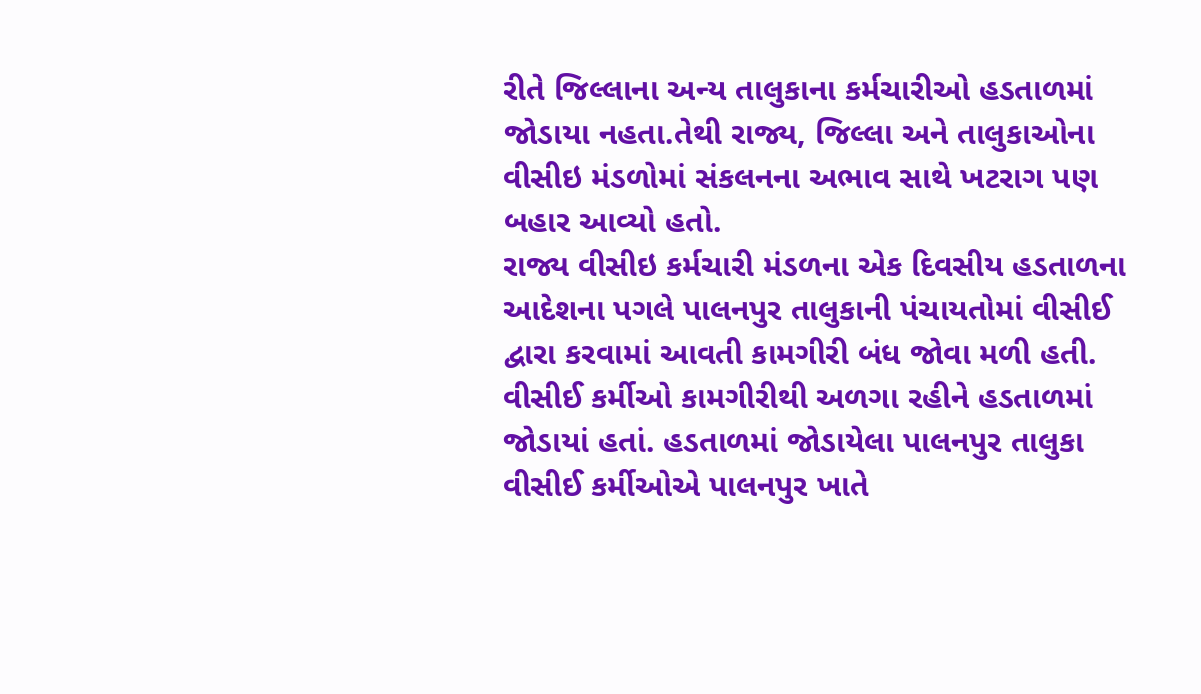રીતે જિલ્લાના અન્ય તાલુકાના કર્મચારીઓ હડતાળમાં જોડાયા નહતા.તેથી રાજ્ય, જિલ્લા અને તાલુકાઓના વીસીઇ મંડળોમાં સંકલનના અભાવ સાથે ખટરાગ પણ બહાર આવ્યો હતો.
રાજ્ય વીસીઇ કર્મચારી મંડળના એક દિવસીય હડતાળના આદેશના પગલે પાલનપુર તાલુકાની પંચાયતોમાં વીસીઈ દ્વારા કરવામાં આવતી કામગીરી બંધ જોવા મળી હતી. વીસીઈ કર્મીઓ કામગીરીથી અળગા રહીને હડતાળમાં જોડાયાં હતાં. હડતાળમાં જોડાયેલા પાલનપુર તાલુકા વીસીઈ કર્મીઓએ પાલનપુર ખાતે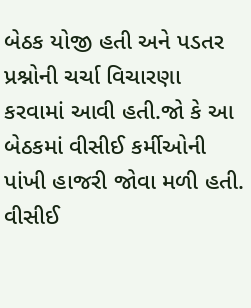બેઠક યોજી હતી અને પડતર પ્રશ્નોની ચર્ચા વિચારણા કરવામાં આવી હતી.જો કે આ બેઠકમાં વીસીઈ કર્મીઓની પાંખી હાજરી જોવા મળી હતી.
વીસીઈ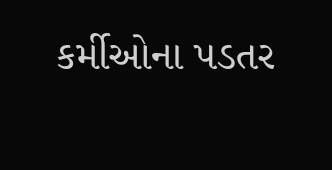કર્મીઓના પડતર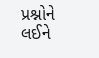પ્રશ્નોને લઈને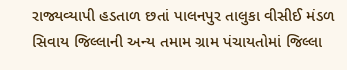રાજ્યવ્યાપી હડતાળ છતાં પાલનપુર તાલુકા વીસીઈ મંડળ સિવાય જિલ્લાની અન્ય તમામ ગ્રામ પંચાયતોમાં જિલ્લા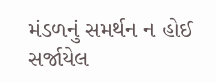મંડળનું સમર્થન ન હોઈ સર્જાયેલ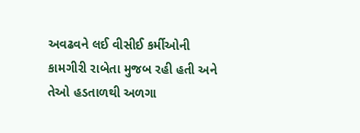અવઢવને લઈ વીસીઈ કર્મીઓની કામગીરી રાબેતા મુજબ રહી હતી અને તેઓ હડતાળથી અળગા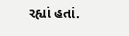રહ્યાં હતાં.